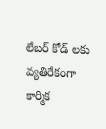లేబర్ కోడ్ లకు వ్యతిరేకంగా కార్మిక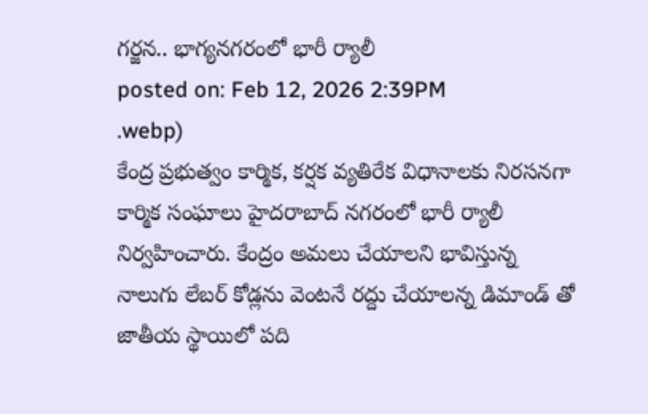గర్జన.. భాగ్యనగరంలో భారీ ర్యాలీ
posted on: Feb 12, 2026 2:39PM
.webp)
కేంద్ర ప్రభుత్వం కార్మిక, కర్షక వ్యతిరేక విధానాలకు నిరసనగా కార్మిక సంఘాలు హైదరాబాద్ నగరంలో భారీ ర్యాలీ నిర్వహించారు. కేంద్రం అమలు చేయాలని భావిస్తున్న నాలుగు లేబర్ కోడ్లను వెంటనే రద్దు చేయాలన్న డిమాండ్ తో జాతీయ స్థాయిలో పది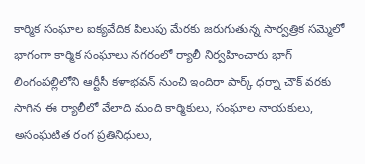కార్మిక సంఘాల ఐక్యవేదిక పిలుపు మేరకు జరుగుతున్న సార్వత్రిక సమ్మెలో భాగంగా కార్మిక సంఘాలు నగరంలో ర్యాలీ నిర్వహించారు భాగ్ లింగంపల్లిలోని ఆర్టీసీ కళాభవన్ నుంచి ఇందిరా పార్క్ ధర్నా చౌక్ వరకు సాగిన ఈ ర్యాలీలో వేలాది మంది కార్మికులు, సంఘాల నాయకులు, అసంఘటిత రంగ ప్రతినిధులు,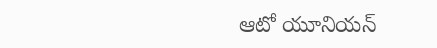ఆటో యూనియన్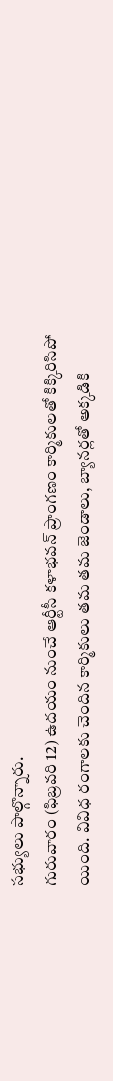సభ్యులు పాల్గొన్నారు.
గురువారం (ఫిబ్రవరి 12) ఉదయం నుంచే ఆర్టీసీ కళాభవన్ ప్రాంగణం కార్మికులతో కిక్కిరిసిపో యింది. వివిధ రంగాలకు చెందిన కార్మికులు తమ తమ జెండాలు, బ్యానర్లతో అక్కడికి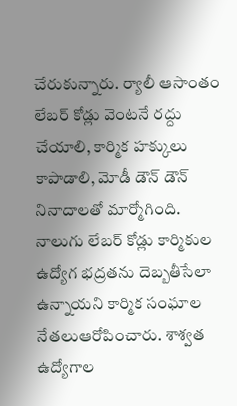చేరుకున్నారు. ర్యాలీ ఆసాంతం లేబర్ కోడ్లు వెంటనే రద్దు చేయాలి, కార్మిక హక్కులు కాపాడాలి, మోడీ డౌన్ డౌన్ నినాదాలతో మార్మోగింది. నాలుగు లేబర్ కోడ్లు కార్మికుల ఉద్యోగ భద్రతను దెబ్బతీసేలా ఉన్నాయని కార్మిక సంఘాల నేతలుఆరోపించారు. శాశ్వత ఉద్యోగాల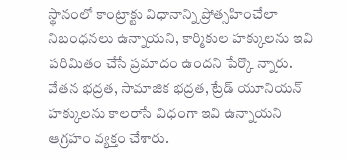స్థానంలో కాంట్రాక్టు విధానాన్ని ప్రోత్సహించేలా నిబంధనలు ఉన్నాయని, కార్మికుల హక్కులను ఇవి పరిమితం చేసే ప్రమాదం ఉందని పేర్కొ న్నారు. వేతన భద్రత, సామాజిక భద్రత, ట్రేడ్ యూనియన్ హక్కులను కాలరాసే విధంగా ఇవి ఉన్నాయని ఆగ్రహం వ్యక్తం చేశారు.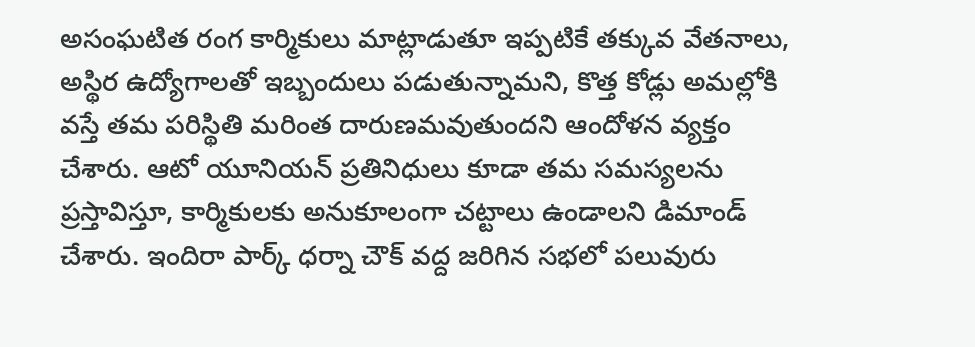అసంఘటిత రంగ కార్మికులు మాట్లాడుతూ ఇప్పటికే తక్కువ వేతనాలు, అస్థిర ఉద్యోగాలతో ఇబ్బందులు పడుతున్నామని, కొత్త కోడ్లు అమల్లోకి వస్తే తమ పరిస్థితి మరింత దారుణమవుతుందని ఆందోళన వ్యక్తం చేశారు. ఆటో యూనియన్ ప్రతినిధులు కూడా తమ సమస్యలను ప్రస్తావిస్తూ, కార్మికులకు అనుకూలంగా చట్టాలు ఉండాలని డిమాండ్ చేశారు. ఇందిరా పార్క్ ధర్నా చౌక్ వద్ద జరిగిన సభలో పలువురు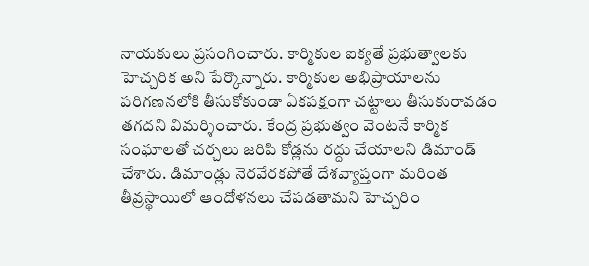నాయకులు ప్రసంగించారు. కార్మికుల ఐక్యతే ప్రభుత్వాలకు హెచ్చరిక అని పేర్కొన్నారు. కార్మికుల అభిప్రాయాలను పరిగణనలోకి తీసుకోకుండా ఏకపక్షంగా చట్టాలు తీసుకురావడం తగదని విమర్శించారు. కేంద్ర ప్రభుత్వం వెంటనే కార్మిక సంఘాలతో చర్చలు జరిపి కోడ్లను రద్దు చేయాలని డిమాండ్ చేశారు. డిమాండ్లు నెరవేరకపోతే దేశవ్యాప్తంగా మరింత తీవ్రస్థాయిలో ఆందోళనలు చేపడతామని హెచ్చరిం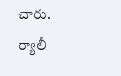చారు. ర్యాలీ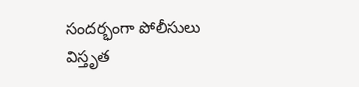సందర్భంగా పోలీసులు విస్తృత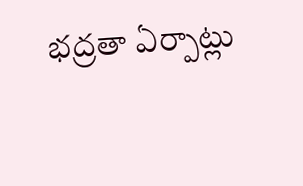భద్రతా ఏర్పాట్లు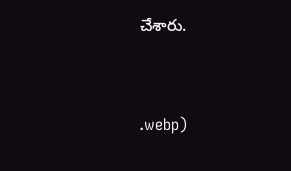చేశారు.



.webp)